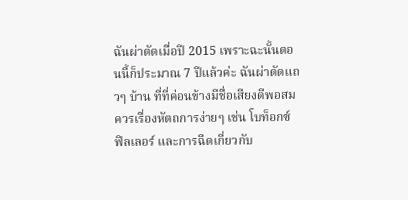ฉันผ่าตัดเมื่อปี 2015 เพราะฉะนั้นตอนนี้ก็ประมาณ 7 ปีแล้วค่ะ ฉันผ่าตัดแถวๆ บ้าน ที่ที่ค่อนข้างมีชื่อเสียงดีพอสมควรเรื่องหัตถการง่ายๆ เช่น โบท็อกซ์ ฟิลเลอร์ และการฉีดเกี่ยวกับ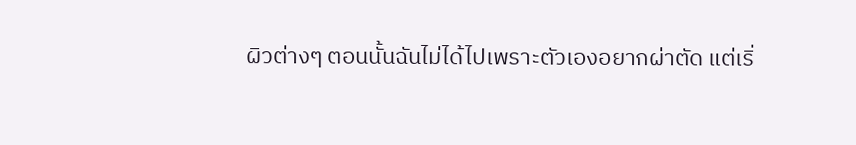ผิวต่างๆ ตอนนั้นฉันไม่ได้ไปเพราะตัวเองอยากผ่าตัด แต่เริ่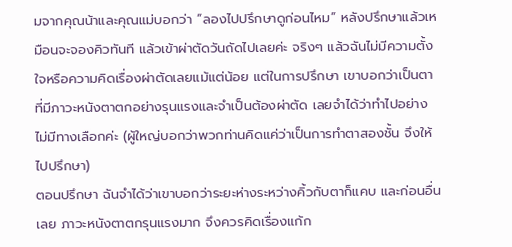มจากคุณน้าและคุณแม่บอกว่า “ลองไปปรึกษาดูก่อนไหม” หลังปรึกษาแล้วเหมือนจะจองคิวทันที แล้วเข้าผ่าตัดวันถัดไปเลยค่ะ จริงๆ แล้วฉันไม่มีความตั้งใจหรือความคิดเรื่องผ่าตัดเลยแม้แต่น้อย แต่ในการปรึกษา เขาบอกว่าเป็นตาที่มีภาวะหนังตาตกอย่างรุนแรงและจำเป็นต้องผ่าตัด เลยจำได้ว่าทำไปอย่างไม่มีทางเลือกค่ะ (ผู้ใหญ่บอกว่าพวกท่านคิดแค่ว่าเป็นการทำตาสองชั้น จึงให้ไปปรึกษา)
ตอนปรึกษา ฉันจำได้ว่าเขาบอกว่าระยะห่างระหว่างคิ้วกับตาก็แคบ และก่อนอื่นเลย ภาวะหนังตาตกรุนแรงมาก จึงควรคิดเรื่องแก้ก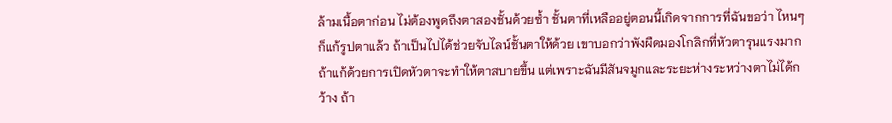ล้ามเนื้อตาก่อน ไม่ต้องพูดถึงตาสองชั้นด้วยซ้ำ ชั้นตาที่เหลืออยู่ตอนนี้เกิดจากการที่ฉันขอว่า ไหนๆ ก็แก้รูปตาแล้ว ถ้าเป็นไปได้ช่วยจับไลน์ชั้นตาให้ด้วย เขาบอกว่าพังผืดมองโกลิกที่หัวตารุนแรงมาก ถ้าแก้ด้วยการเปิดหัวตาจะทำให้ตาสบายขึ้น แต่เพราะฉันมีสันจมูกและระยะห่างระหว่างตาไม่ได้กว้าง ถ้า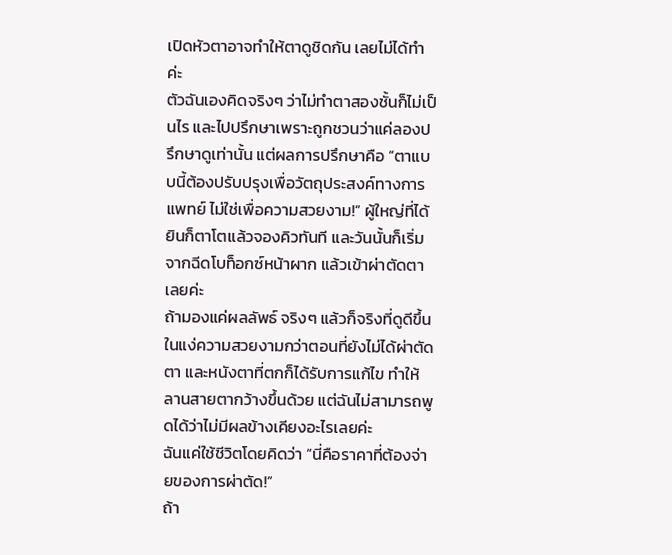เปิดหัวตาอาจทำให้ตาดูชิดกัน เลยไม่ได้ทำค่ะ
ตัวฉันเองคิดจริงๆ ว่าไม่ทำตาสองชั้นก็ไม่เป็นไร และไปปรึกษาเพราะถูกชวนว่าแค่ลองปรึกษาดูเท่านั้น แต่ผลการปรึกษาคือ “ตาแบบนี้ต้องปรับปรุงเพื่อวัตถุประสงค์ทางการแพทย์ ไม่ใช่เพื่อความสวยงาม!” ผู้ใหญ่ที่ได้ยินก็ตาโตแล้วจองคิวทันที และวันนั้นก็เริ่มจากฉีดโบท็อกซ์หน้าผาก แล้วเข้าผ่าตัดตาเลยค่ะ
ถ้ามองแค่ผลลัพธ์ จริงๆ แล้วก็จริงที่ดูดีขึ้นในแง่ความสวยงามกว่าตอนที่ยังไม่ได้ผ่าตัดตา และหนังตาที่ตกก็ได้รับการแก้ไข ทำให้ลานสายตากว้างขึ้นด้วย แต่ฉันไม่สามารถพูดได้ว่าไม่มีผลข้างเคียงอะไรเลยค่ะ
ฉันแค่ใช้ชีวิตโดยคิดว่า “นี่คือราคาที่ต้องจ่ายของการผ่าตัด!”
ถ้า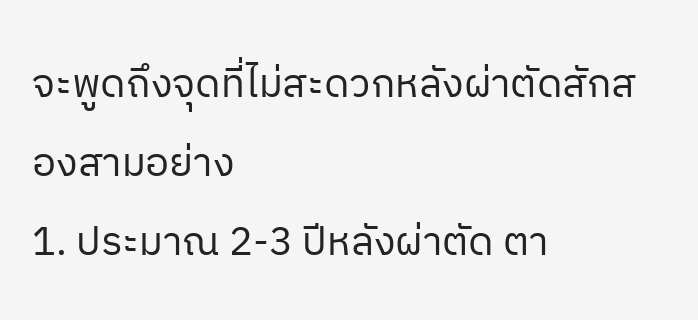จะพูดถึงจุดที่ไม่สะดวกหลังผ่าตัดสักสองสามอย่าง
1. ประมาณ 2-3 ปีหลังผ่าตัด ตา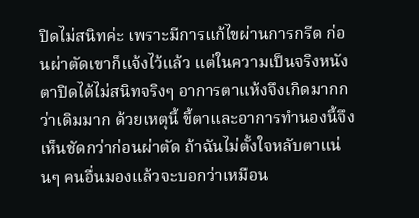ปิดไม่สนิทค่ะ เพราะมีการแก้ไขผ่านการกรีด ก่อนผ่าตัดเขาก็แจ้งไว้แล้ว แต่ในความเป็นจริงหนังตาปิดได้ไม่สนิทจริงๆ อาการตาแห้งจึงเกิดมากกว่าเดิมมาก ด้วยเหตุนี้ ขี้ตาและอาการทำนองนี้จึงเห็นชัดกว่าก่อนผ่าตัด ถ้าฉันไม่ตั้งใจหลับตาแน่นๆ คนอื่นมองแล้วจะบอกว่าเหมือน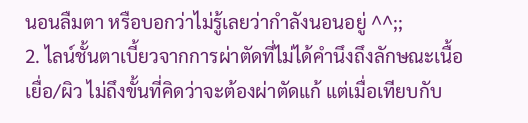นอนลืมตา หรือบอกว่าไม่รู้เลยว่ากำลังนอนอยู่ ^^;;
2. ไลน์ชั้นตาเบี้ยวจากการผ่าตัดที่ไม่ได้คำนึงถึงลักษณะเนื้อเยื่อ/ผิว ไม่ถึงขั้นที่คิดว่าจะต้องผ่าตัดแก้ แต่เมื่อเทียบกับ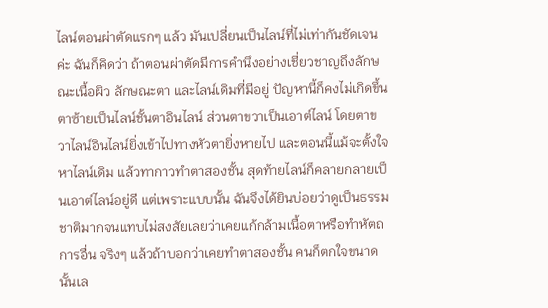ไลน์ตอนผ่าตัดแรกๆ แล้ว มันเปลี่ยนเป็นไลน์ที่ไม่เท่ากันชัดเจนค่ะ ฉันก็คิดว่า ถ้าตอนผ่าตัดมีการคำนึงอย่างเชี่ยวชาญถึงลักษณะเนื้อผิว ลักษณะตา และไลน์เดิมที่มีอยู่ ปัญหานี้ก็คงไม่เกิดขึ้น ตาซ้ายเป็นไลน์ชั้นตาอินไลน์ ส่วนตาขวาเป็นเอาต์ไลน์ โดยตาขวาไลน์อินไลน์ยิ่งเข้าไปทางหัวตายิ่งหายไป และตอนนี้แม้จะตั้งใจหาไลน์เดิม แล้วทากาวทำตาสองชั้น สุดท้ายไลน์ก็คลายกลายเป็นเอาต์ไลน์อยู่ดี แต่เพราะแบบนั้น ฉันจึงได้ยินบ่อยว่าดูเป็นธรรมชาติมากจนแทบไม่สงสัยเลยว่าเคยแก้กล้ามเนื้อตาหรือทำหัตถการอื่น จริงๆ แล้วถ้าบอกว่าเคยทำตาสองชั้น คนก็ตกใจขนาดนั้นเล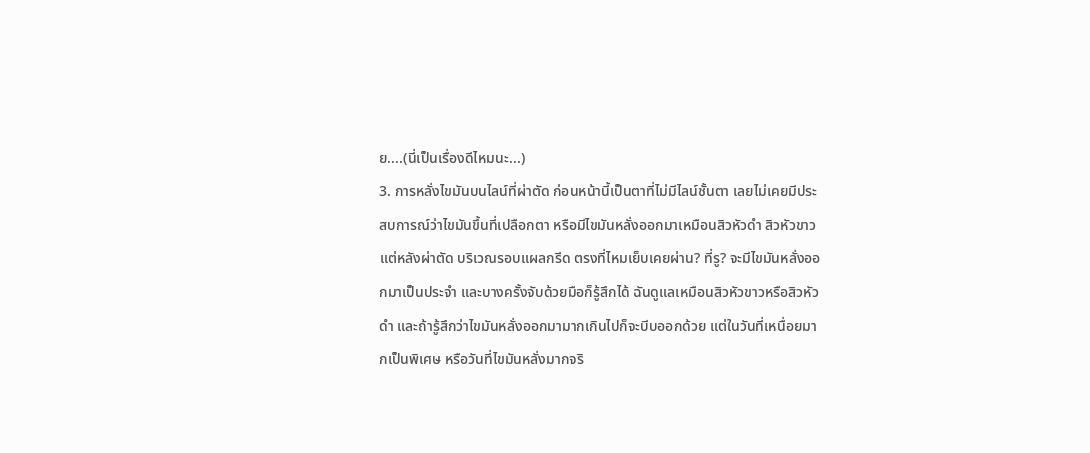ย....(นี่เป็นเรื่องดีไหมนะ...)
3. การหลั่งไขมันบนไลน์ที่ผ่าตัด ก่อนหน้านี้เป็นตาที่ไม่มีไลน์ชั้นตา เลยไม่เคยมีประสบการณ์ว่าไขมันขึ้นที่เปลือกตา หรือมีไขมันหลั่งออกมาเหมือนสิวหัวดำ สิวหัวขาว แต่หลังผ่าตัด บริเวณรอบแผลกรีด ตรงที่ไหมเย็บเคยผ่าน? ที่รู? จะมีไขมันหลั่งออกมาเป็นประจำ และบางครั้งจับด้วยมือก็รู้สึกได้ ฉันดูแลเหมือนสิวหัวขาวหรือสิวหัวดำ และถ้ารู้สึกว่าไขมันหลั่งออกมามากเกินไปก็จะบีบออกด้วย แต่ในวันที่เหนื่อยมากเป็นพิเศษ หรือวันที่ไขมันหลั่งมากจริ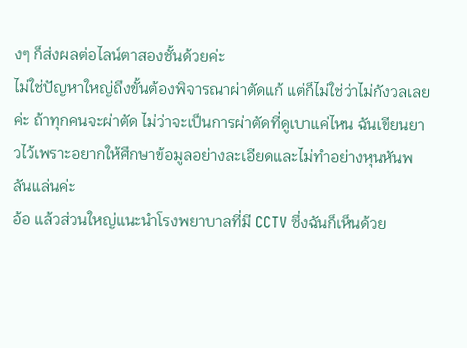งๆ ก็ส่งผลต่อไลน์ตาสองชั้นด้วยค่ะ
ไม่ใช่ปัญหาใหญ่ถึงขั้นต้องพิจารณาผ่าตัดแก้ แต่ก็ไม่ใช่ว่าไม่กังวลเลยค่ะ ถ้าทุกคนจะผ่าตัด ไม่ว่าจะเป็นการผ่าตัดที่ดูเบาแค่ไหน ฉันเขียนยาวไว้เพราะอยากให้ศึกษาข้อมูลอย่างละเอียดและไม่ทำอย่างหุนหันพลันแล่นค่ะ
อ้อ แล้วส่วนใหญ่แนะนำโรงพยาบาลที่มี CCTV ซึ่งฉันก็เห็นด้วย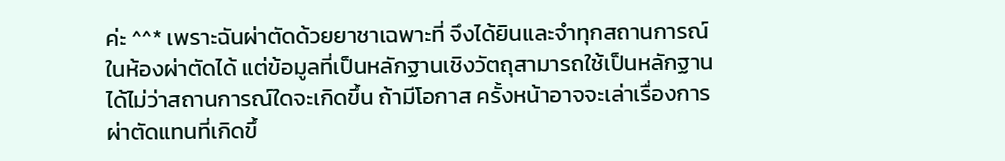ค่ะ ^^* เพราะฉันผ่าตัดด้วยยาชาเฉพาะที่ จึงได้ยินและจำทุกสถานการณ์ในห้องผ่าตัดได้ แต่ข้อมูลที่เป็นหลักฐานเชิงวัตถุสามารถใช้เป็นหลักฐานได้ไม่ว่าสถานการณ์ใดจะเกิดขึ้น ถ้ามีโอกาส ครั้งหน้าอาจจะเล่าเรื่องการผ่าตัดแทนที่เกิดขึ้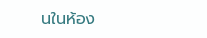นในห้อง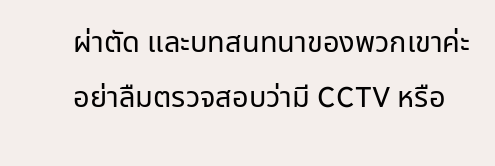ผ่าตัด และบทสนทนาของพวกเขาค่ะ อย่าลืมตรวจสอบว่ามี CCTV หรือ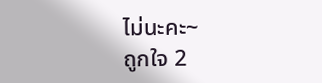ไม่นะคะ~
ถูกใจ 2